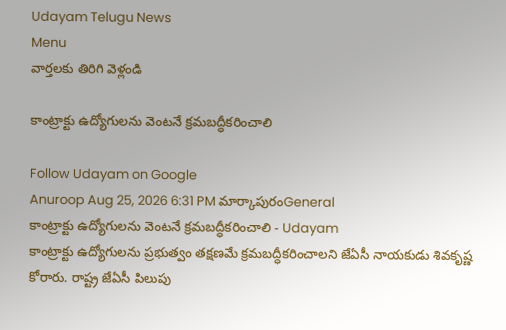Udayam Telugu News
Menu
వార్తలకు తిరిగి వెళ్లండి

కాంట్రాక్టు ఉద్యోగులను వెంటనే క్రమబద్ధీకరించాలి

Follow Udayam on Google
Anuroop Aug 25, 2026 6:31 PM మార్కాపురంGeneral
కాంట్రాక్టు ఉద్యోగులను వెంటనే క్రమబద్ధీకరించాలి - Udayam
కాంట్రాక్టు ఉద్యోగులను ప్రభుత్వం తక్షణమే క్రమబద్ధీకరించాలని జేఏసీ నాయకుడు శివకృష్ణ కోరారు. రాష్ట్ర జేఏసీ పిలుపు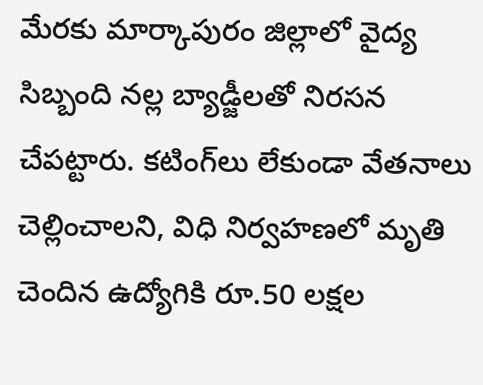మేరకు మార్కాపురం జిల్లాలో వైద్య సిబ్బంది నల్ల బ్యాడ్జీలతో నిరసన చేపట్టారు. కటింగ్‌లు లేకుండా వేతనాలు చెల్లించాలని, విధి నిర్వహణలో మృతి చెందిన ఉద్యోగికి రూ.50 లక్షల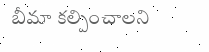బీమా కల్పించాలని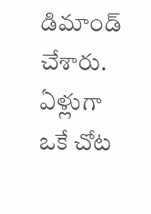డిమాండ్ చేశారు. ఏళ్లుగా ఒకే చోట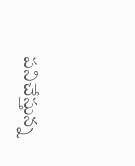పనిచేస్తున్న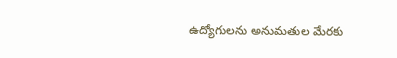ఉద్యోగులను అనుమతుల మేరకు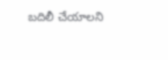బదిలీ చేయాలని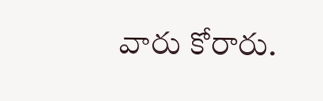వారు కోరారు.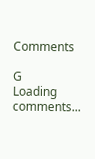Comments

G
Loading comments...